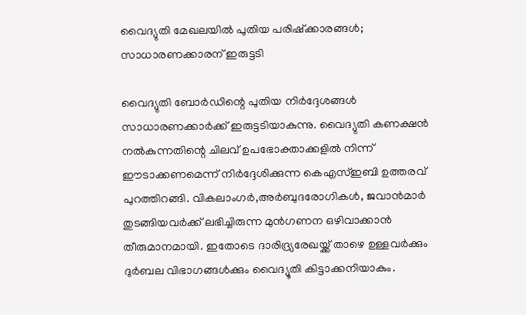വൈദ്യുതി മേഖലയില്‍ പുതിയ പരിഷ്‌ക്കാരങ്ങള്‍; സാധാരണക്കാരന് ഇരുട്ടടി

വൈദ്യുതി ബോര്‍ഡിന്റെ പുതിയ നിര്‍ദ്ദേശങ്ങള്‍ സാധാരണക്കാര്‍ക്ക് ഇരുട്ടടിയാകുന്നു. വൈദ്യുതി കണക്ഷന്‍ നല്‍കുന്നതിന്റെ ചിലവ് ഉപഭോക്താക്കളില്‍ നിന്ന് ഈടാക്കണമെന്ന് നിര്‍ദ്ദേശിക്കുന്ന കെഎസ്ഇബി ഉത്തരവ് പുറത്തിറങ്ങി. വികലാംഗര്‍,അര്‍ബുദരോഗികള്‍, ജവാന്‍മാര്‍ തുടങ്ങിയവര്‍ക്ക് ലഭിച്ചിരുന്ന മുന്‍ഗണന ഒഴിവാക്കാന്‍ തീരുമാനമായി. ഇതോടെ ദാരിദ്ര്യരേഖയ്ക്ക് താഴെ ഉള്ളവര്‍ക്കും ദുര്‍ബല വിഭാഗങ്ങള്‍ക്കും വൈദ്യൂതി കിട്ടാക്കനിയാകും.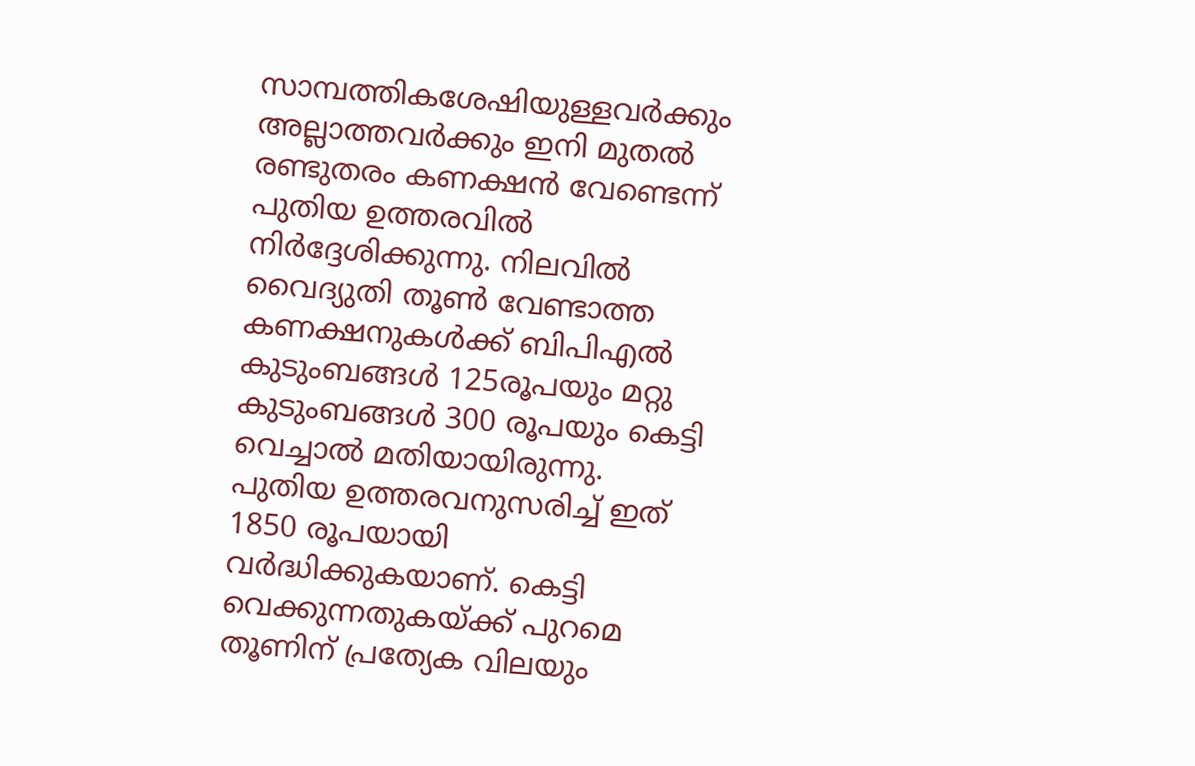സാമ്പത്തികശേഷിയുള്ളവര്‍ക്കും അല്ലാത്തവര്‍ക്കും ഇനി മുതല്‍ രണ്ടുതരം കണക്ഷന്‍ വേണ്ടെന്ന് പുതിയ ഉത്തരവില്‍ നിര്‍ദ്ദേശിക്കുന്നു. നിലവില്‍ വൈദ്യുതി തൂണ്‍ വേണ്ടാത്ത കണക്ഷനുകള്‍ക്ക് ബിപിഎല്‍ കുടുംബങ്ങള്‍ 125രൂപയും മറ്റു കുടുംബങ്ങള്‍ 300 രൂപയും കെട്ടി വെച്ചാല്‍ മതിയായിരുന്നു. പുതിയ ഉത്തരവനുസരിച്ച് ഇത് 1850 രൂപയായി വര്‍ദ്ധിക്കുകയാണ്. കെട്ടി വെക്കുന്നതുകയ്ക്ക് പുറമെ തൂണിന് പ്രത്യേക വിലയും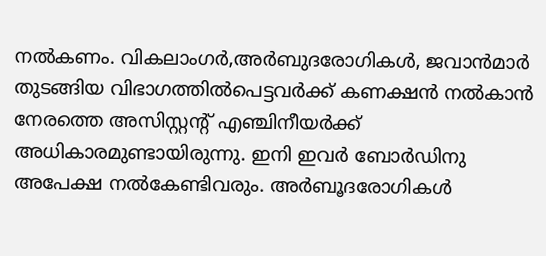നല്‍കണം. വികലാംഗര്‍,അര്‍ബുദരോഗികള്‍, ജവാന്‍മാര്‍ തുടങ്ങിയ വിഭാഗത്തില്‍പെട്ടവര്‍ക്ക് കണക്ഷന്‍ നല്‍കാന്‍ നേരത്തെ അസിസ്റ്റന്റ് എഞ്ചിനീയര്‍ക്ക് അധികാരമുണ്ടായിരുന്നു. ഇനി ഇവര്‍ ബോര്‍ഡിനു അപേക്ഷ നല്‍കേണ്ടിവരും. അര്‍ബൂദരോഗികള്‍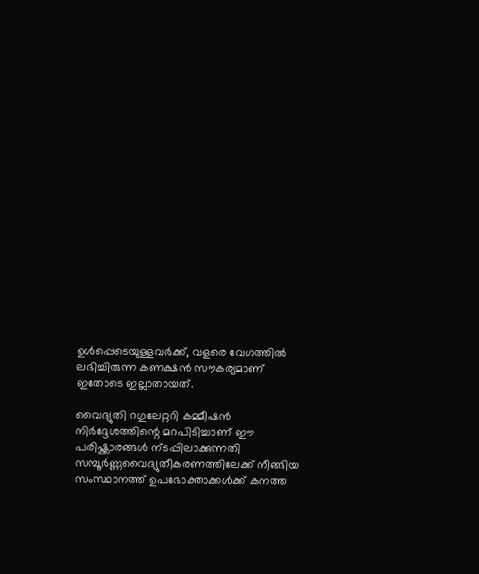ഉള്‍പ്പെടെയുള്ളവര്‍ക്ക്, വളരെ വേഗത്തില്‍ ലഭിച്ചിരുന്ന കണക്ഷന്‍ സൗകര്യമാണ് ഇതോടെ ഇല്ലാതായത്.

വൈദ്യുതി റഗുലേറ്ററി കമ്മീഷന്‍ നിര്‍ദ്ദേശത്തിന്റെ മറപിടിച്ചാണ് ഈ പരിഷ്ക്കാരങ്ങള്‍ ന്ടപ്പിലാക്കുന്നതി സമ്പൂര്‍ണ്ണവൈദ്യുതീകരണത്തിലേക്ക് നീങ്ങിയ സംസ്ഥാനത്ത് ഉപഭോക്താക്കള്‍ക്ക് കനത്ത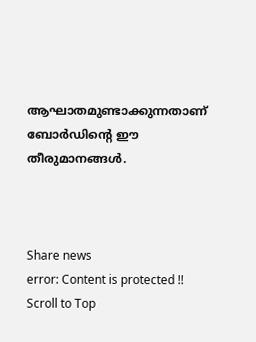ആഘാതമുണ്ടാക്കുന്നതാണ് ബോര്‍ഡിന്റെ ഈ തീരുമാനങ്ങള്‍.



Share news
error: Content is protected !!
Scroll to Top